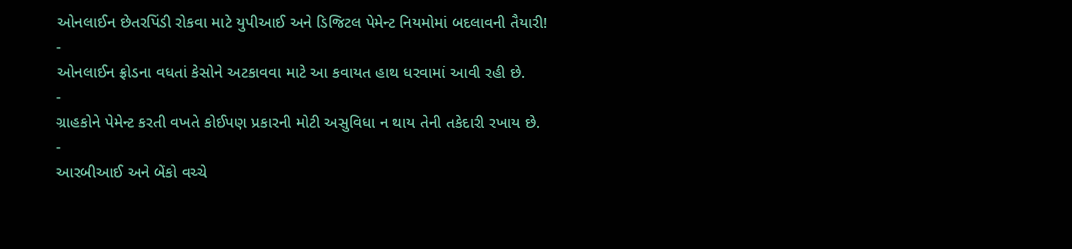ઓનલાઈન છેતરપિંડી રોકવા માટે યુપીઆઈ અને ડિજિટલ પેમેન્ટ નિયમોમાં બદલાવની તૈયારી!
-
ઓનલાઈન ફ્રોડના વધતાં કેસોને અટકાવવા માટે આ કવાયત હાથ ધરવામાં આવી રહી છે.
-
ગ્રાહકોને પેમેન્ટ કરતી વખતે કોઈપણ પ્રકારની મોટી અસુવિધા ન થાય તેની તકેદારી રખાય છે.
-
આરબીઆઈ અને બેંકો વચ્ચે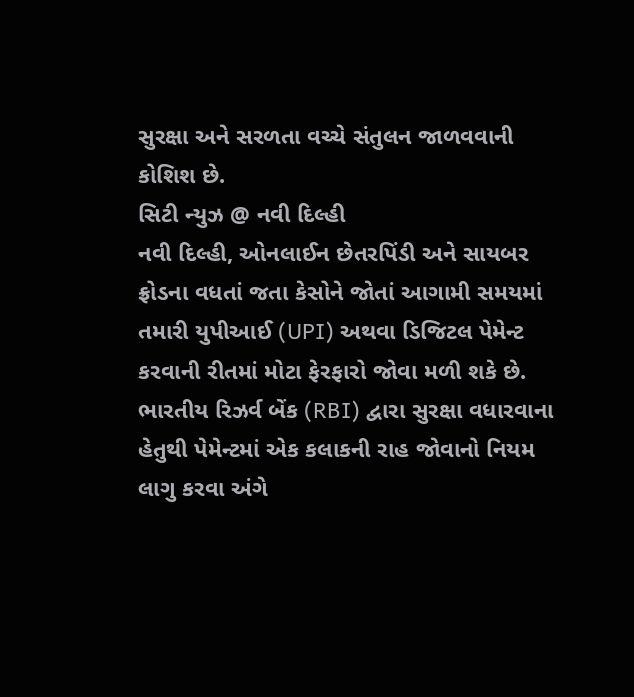સુરક્ષા અને સરળતા વચ્ચે સંતુલન જાળવવાની કોશિશ છે.
સિટી ન્યુઝ @ નવી દિલ્હી
નવી દિલ્હી, ઓનલાઈન છેતરપિંડી અને સાયબર ફ્રોડના વધતાં જતા કેસોને જોતાં આગામી સમયમાં તમારી યુપીઆઈ (UPI) અથવા ડિજિટલ પેમેન્ટ કરવાની રીતમાં મોટા ફેરફારો જોવા મળી શકે છે. ભારતીય રિઝર્વ બેંક (RBI) દ્વારા સુરક્ષા વધારવાના હેતુથી પેમેન્ટમાં એક કલાકની રાહ જોવાનો નિયમ લાગુ કરવા અંગે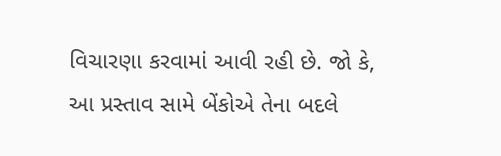વિચારણા કરવામાં આવી રહી છે. જો કે, આ પ્રસ્તાવ સામે બેંકોએ તેના બદલે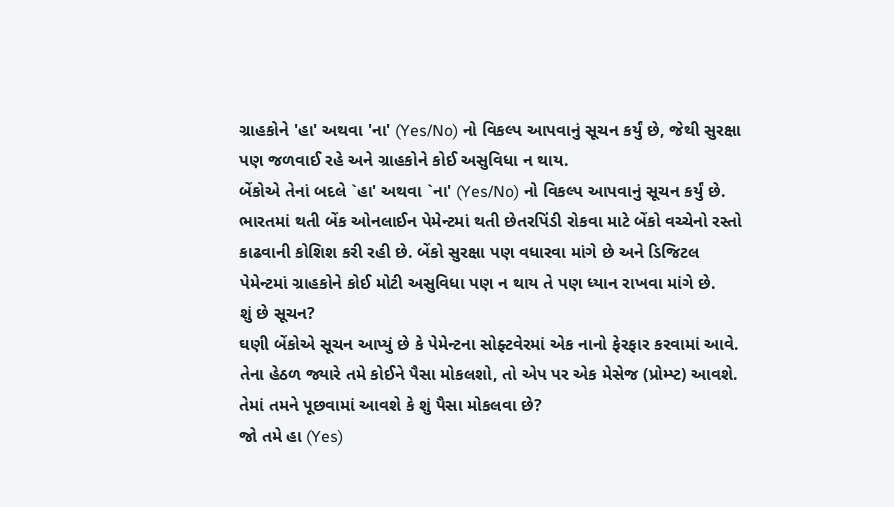ગ્રાહકોને 'હા' અથવા 'ના' (Yes/No) નો વિકલ્પ આપવાનું સૂચન કર્યું છે, જેથી સુરક્ષા પણ જળવાઈ રહે અને ગ્રાહકોને કોઈ અસુવિધા ન થાય.
બેંકોએ તેનાં બદલે `હા' અથવા `ના' (Yes/No) નો વિકલ્પ આપવાનું સૂચન કર્યું છે. ભારતમાં થતી બેંક ઓનલાઈન પેમેન્ટમાં થતી છેતરપિંડી રોકવા માટે બેંકો વચ્ચેનો રસ્તો કાઢવાની કોશિશ કરી રહી છે. બેંકો સુરક્ષા પણ વધારવા માંગે છે અને ડિજિટલ પેમેન્ટમાં ગ્રાહકોને કોઈ મોટી અસુવિધા પણ ન થાય તે પણ ધ્યાન રાખવા માંગે છે.
શું છે સૂચન?
ઘણી બેંકોએ સૂચન આપ્યું છે કે પેમેન્ટના સોફ્ટવેરમાં એક નાનો ફેરફાર કરવામાં આવે. તેના હેઠળ જ્યારે તમે કોઈને પૈસા મોકલશો, તો એપ પર એક મેસેજ (પ્રોમ્પ્ટ) આવશે. તેમાં તમને પૂછવામાં આવશે કે શું પૈસા મોકલવા છે?
જો તમે હા (Yes)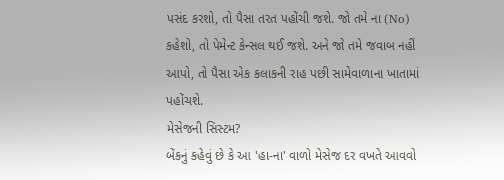પસંદ કરશો, તો પૈસા તરત પહોંચી જશે. જો તમે ના (No) કહેશો, તો પેમેન્ટ કેન્સલ થઈ જશે. અને જો તમે જવાબ નહીં આપો, તો પૈસા એક કલાકની રાહ પછી સામેવાળાના ખાતામાં પહોંચશે.
મેસેજની સિસ્ટમ?
બેંકનું કહેવું છે કે આ 'હા-ના' વાળો મેસેજ દર વખતે આવવો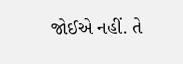જોઈએ નહીં. તે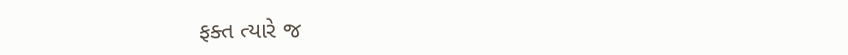ફક્ત ત્યારે જ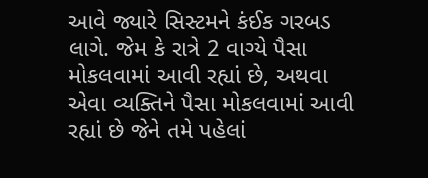આવે જ્યારે સિસ્ટમને કંઈક ગરબડ લાગે. જેમ કે રાત્રે 2 વાગ્યે પૈસા મોકલવામાં આવી રહ્યાં છે, અથવા એવા વ્યક્તિને પૈસા મોકલવામાં આવી રહ્યાં છે જેને તમે પહેલાં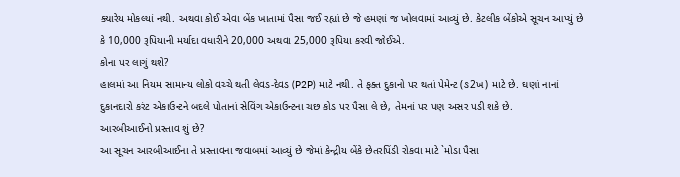ક્યારેય મોકલ્યાં નથી. અથવા કોઈ એવા બેંક ખાતામાં પૈસા જઈ રહ્યાં છે જે હમણાં જ ખોલવામાં આવ્યું છે. કેટલીક બેંકોએ સૂચન આપ્યું છે કે 10,000 રૂપિયાની મર્યાદા વધારીને 20,000 અથવા 25,000 રૂપિયા કરવી જોઈએ.
કોના પર લાગું થશે?
હાલમાં આ નિયમ સામાન્ય લોકો વચ્ચે થતી લેવડ-દેવડ (P2P) માટે નથી. તે ફક્ત દુકાનો પર થતાં પેમેન્ટ (ઙ2ખ) માટે છે. ઘણાં નાનાં દુકાનદારો કરંટ એકાઉન્ટને બદલે પોતાનાં સેવિંગ એકાઉન્ટના ચછ કોડ પર પૈસા લે છે, તેમનાં પર પણ અસર પડી શકે છે.
આરબીઆઈનો પ્રસ્તાવ શું છે?
આ સૂચન આરબીઆઈના તે પ્રસ્તાવના જવાબમાં આવ્યું છે જેમાં કેન્દ્રીય બેંકે છેતરપિંડી રોકવા માટે `મોડા પૈસા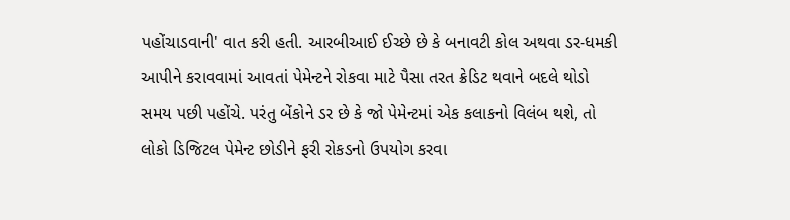પહોંચાડવાની' વાત કરી હતી. આરબીઆઈ ઈચ્છે છે કે બનાવટી કોલ અથવા ડર-ધમકી આપીને કરાવવામાં આવતાં પેમેન્ટને રોકવા માટે પૈસા તરત ક્રેડિટ થવાને બદલે થોડો સમય પછી પહોંચે. પરંતુ બેંકોને ડર છે કે જો પેમેન્ટમાં એક કલાકનો વિલંબ થશે, તો લોકો ડિજિટલ પેમેન્ટ છોડીને ફરી રોકડનો ઉપયોગ કરવા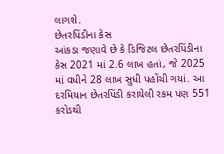લાગશે.
છેતરપિંડીના કેસ
આંકડા જણાવે છે કે ડિજિટલ છેતરપિંડીના કેસ 2021 માં 2.6 લાખ હતાં, જે 2025 માં વધીને 28 લાખ સુધી પહોંચી ગયાં. આ દરમિયાન છેતરપિંડી કરાયેલી રકમ પણ 551 કરોડથી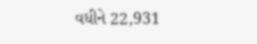વધીને 22,931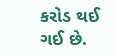કરોડ થઈ ગઈ છે.